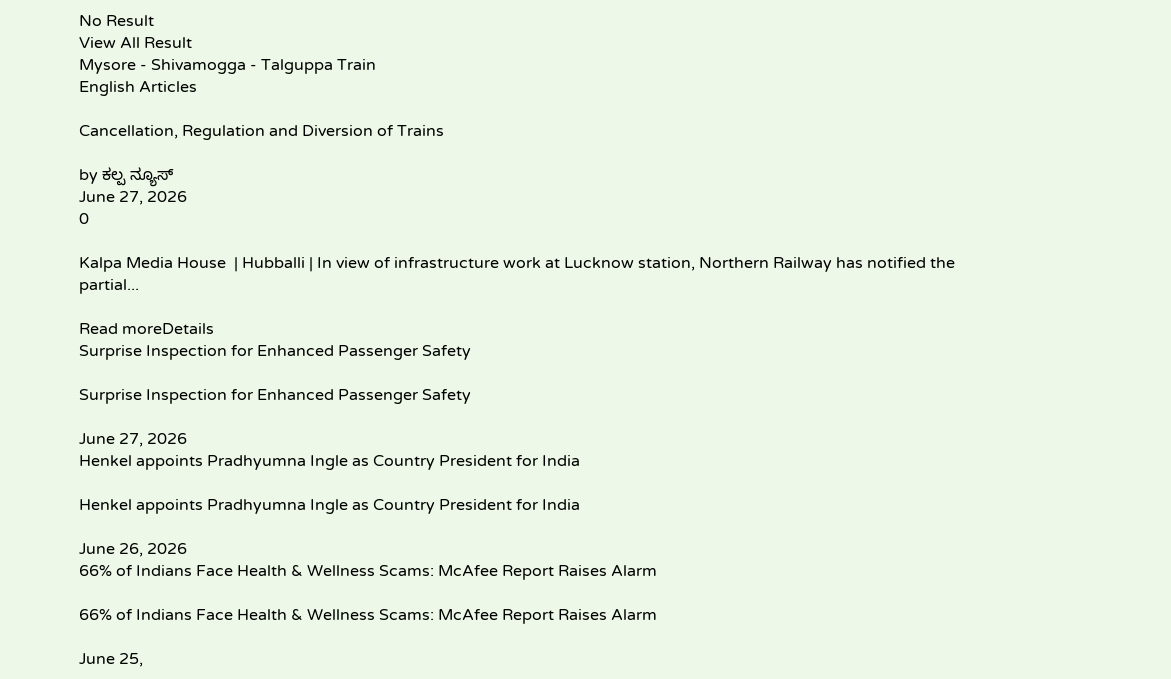No Result
View All Result
Mysore - Shivamogga - Talguppa Train
English Articles

Cancellation, Regulation and Diversion of Trains

by ಕಲ್ಪ ನ್ಯೂಸ್
June 27, 2026
0

Kalpa Media House  | Hubballi | In view of infrastructure work at Lucknow station, Northern Railway has notified the partial...

Read moreDetails
Surprise Inspection for Enhanced Passenger Safety

Surprise Inspection for Enhanced Passenger Safety

June 27, 2026
Henkel appoints Pradhyumna Ingle as Country President for India

Henkel appoints Pradhyumna Ingle as Country President for India

June 26, 2026
66% of Indians Face Health & Wellness Scams: McAfee Report Raises Alarm

66% of Indians Face Health & Wellness Scams: McAfee Report Raises Alarm

June 25,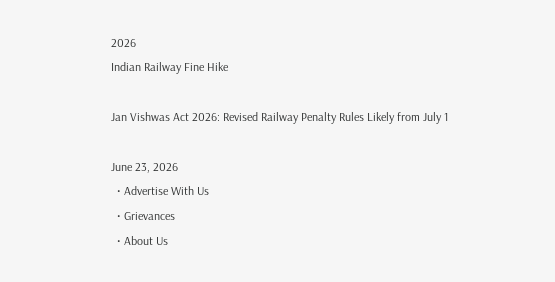2026
Indian Railway Fine Hike

Jan Vishwas Act 2026: Revised Railway Penalty Rules Likely from July 1

June 23, 2026
  • Advertise With Us
  • Grievances
  • About Us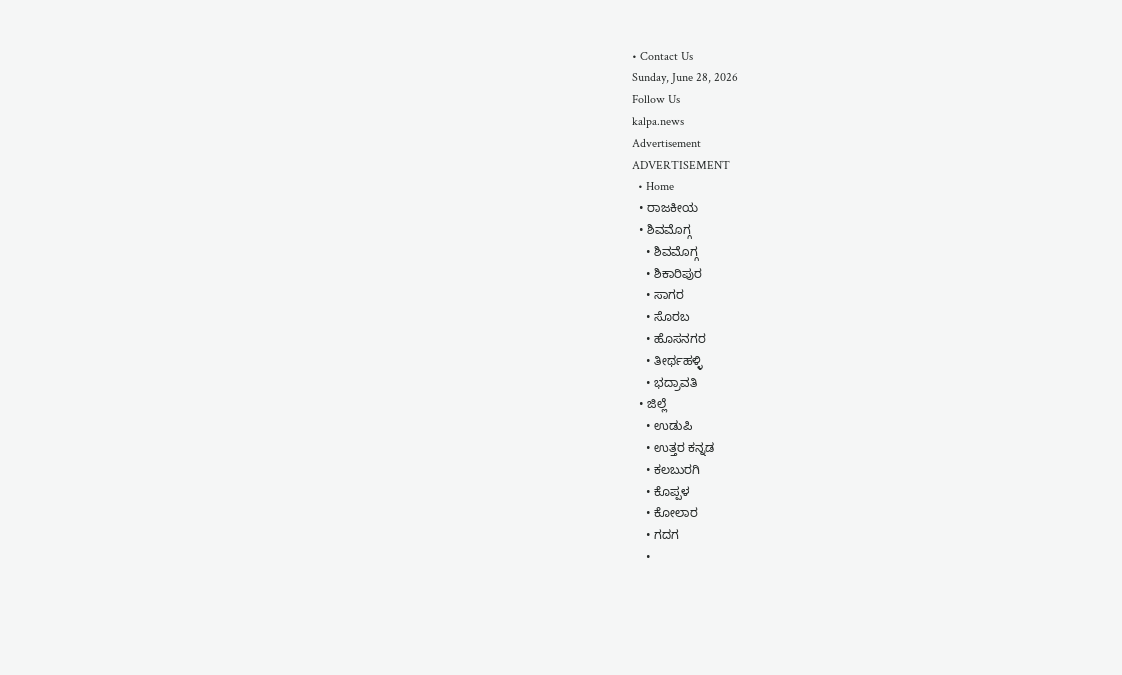• Contact Us
Sunday, June 28, 2026
Follow Us
kalpa.news
Advertisement
ADVERTISEMENT
  • Home
  • ರಾಜಕೀಯ
  • ಶಿವಮೊಗ್ಗ
    • ಶಿವಮೊಗ್ಗ
    • ಶಿಕಾರಿಪುರ
    • ಸಾಗರ
    • ಸೊರಬ
    • ಹೊಸನಗರ
    • ತೀರ್ಥಹಳ್ಳಿ
    • ಭದ್ರಾವತಿ
  • ಜಿಲ್ಲೆ
    • ಉಡುಪಿ
    • ಉತ್ತರ ಕನ್ನಡ
    • ಕಲಬುರಗಿ
    • ಕೊಪ್ಪಳ
    • ಕೋಲಾರ
    • ಗದಗ
    •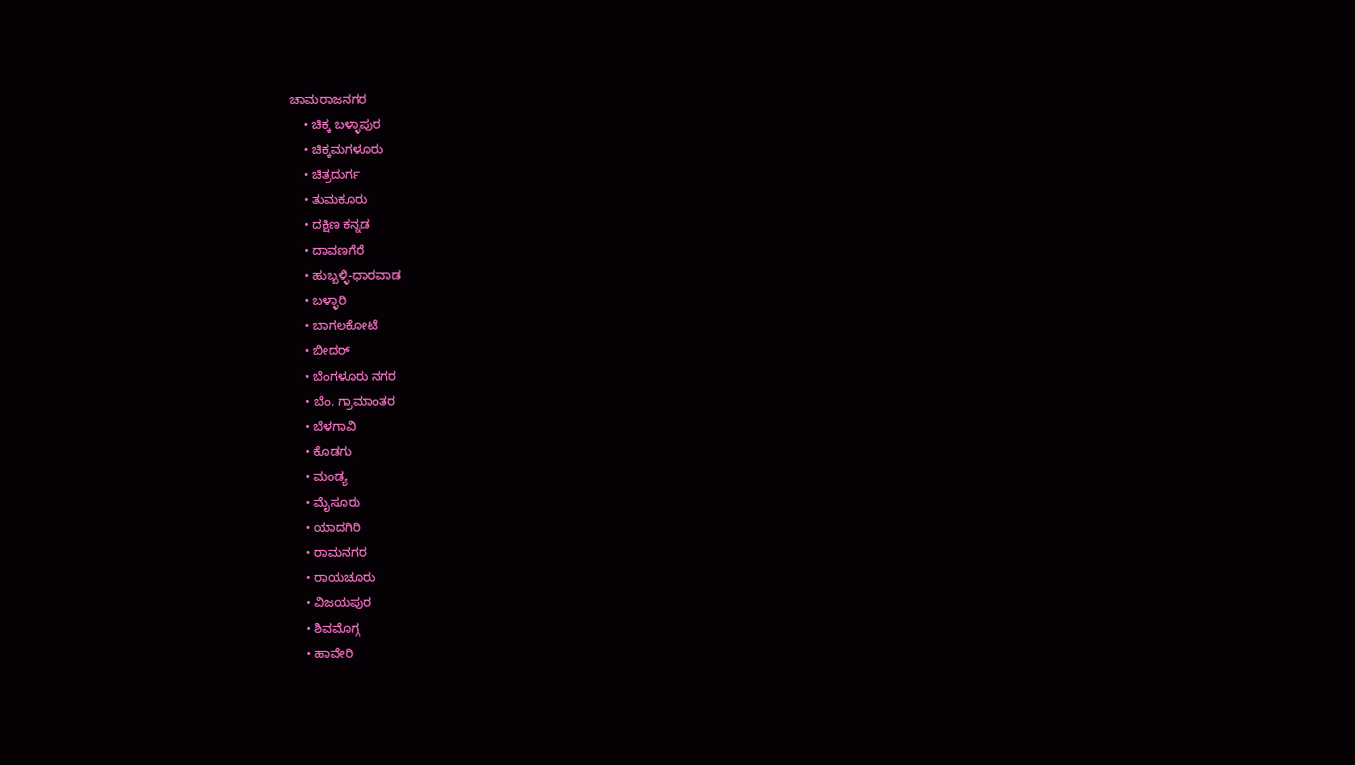ಚಾಮರಾಜನಗರ
    • ಚಿಕ್ಕ ಬಳ್ಳಾಪುರ
    • ಚಿಕ್ಕಮಗಳೂರು
    • ಚಿತ್ರದುರ್ಗ
    • ತುಮಕೂರು
    • ದಕ್ಷಿಣ ಕನ್ನಡ
    • ದಾವಣಗೆರೆ
    • ಹುಬ್ಬಳ್ಳಿ-ಧಾರವಾಡ
    • ಬಳ್ಳಾರಿ
    • ಬಾಗಲಕೋಟೆ
    • ಬೀದರ್
    • ಬೆಂಗಳೂರು ನಗರ
    • ಬೆಂ. ಗ್ರಾಮಾಂತರ
    • ಬೆಳಗಾವಿ
    • ಕೊಡಗು
    • ಮಂಡ್ಯ
    • ಮೈಸೂರು
    • ಯಾದಗಿರಿ
    • ರಾಮನಗರ
    • ರಾಯಚೂರು
    • ವಿಜಯಪುರ
    • ಶಿವಮೊಗ್ಗ
    • ಹಾವೇರಿ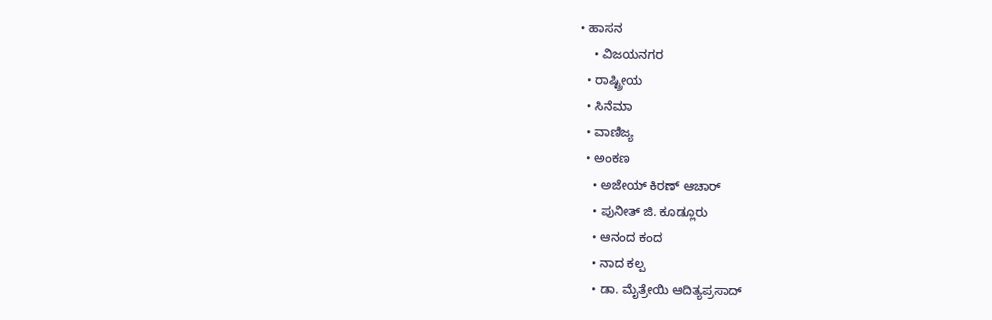• ಹಾಸನ
    • ವಿಜಯನಗರ
  • ರಾಷ್ಟ್ರೀಯ
  • ಸಿನೆಮಾ
  • ವಾಣಿಜ್ಯ
  • ಅಂಕಣ
    • ಅಜೇಯ್ ಕಿರಣ್ ಆಚಾರ್
    • ಪುನೀತ್ ಜಿ. ಕೂಡ್ಲೂರು
    • ಆನಂದ ಕಂದ
    • ನಾದ ಕಲ್ಪ
    • ಡಾ. ಮೈತ್ರೇಯಿ ಆದಿತ್ಯಪ್ರಸಾದ್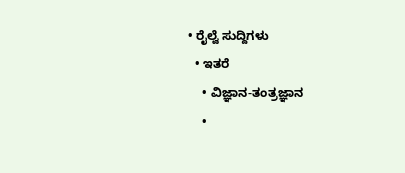• ರೈಲ್ವೆ ಸುದ್ದಿಗಳು
  • ಇತರೆ
    • ವಿಜ್ಞಾನ-ತಂತ್ರಜ್ಞಾನ
    •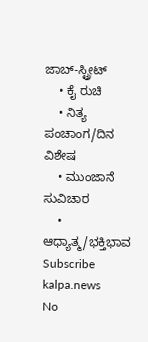ಜಾಬ್-ಸ್ಟ್ರೀಟ್
    • ಕೈ ರುಚಿ
    • ನಿತ್ಯ ಪಂಚಾಂಗ/ದಿನ ವಿಶೇಷ
    • ಮುಂಜಾನೆ ಸುವಿಚಾರ
    • ಆಧ್ಯಾತ್ಮ/ಭಕ್ತಿಭಾವ
Subscribe
kalpa.news
No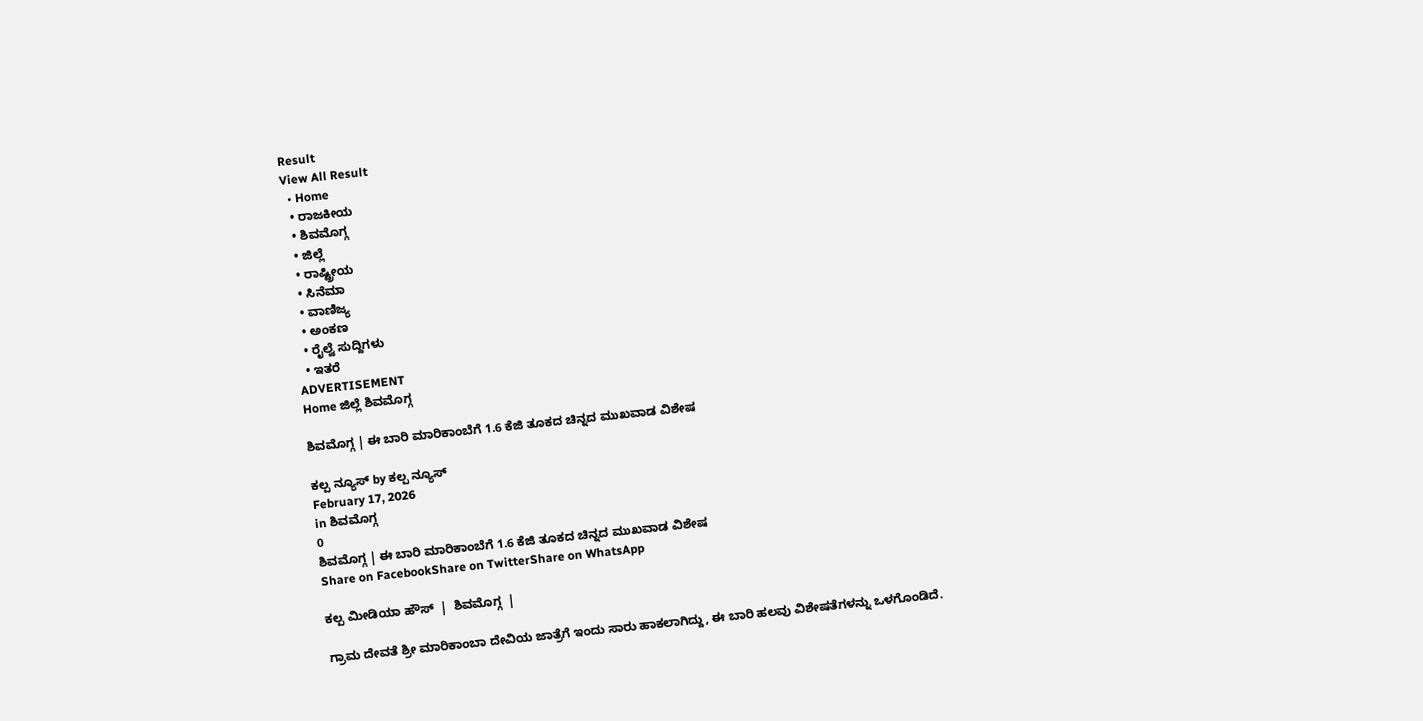Result
View All Result
  • Home
  • ರಾಜಕೀಯ
  • ಶಿವಮೊಗ್ಗ
  • ಜಿಲ್ಲೆ
  • ರಾಷ್ಟ್ರೀಯ
  • ಸಿನೆಮಾ
  • ವಾಣಿಜ್ಯ
  • ಅಂಕಣ
  • ರೈಲ್ವೆ ಸುದ್ದಿಗಳು
  • ಇತರೆ
ADVERTISEMENT
Home ಜಿಲ್ಲೆ ಶಿವಮೊಗ್ಗ

ಶಿವಮೊಗ್ಗ | ಈ ಬಾರಿ ಮಾರಿಕಾಂಬೆಗೆ 1.6 ಕೆಜಿ ತೂಕದ ಚಿನ್ನದ ಮುಖವಾಡ ವಿಶೇಷ

ಕಲ್ಪ ನ್ಯೂಸ್ by ಕಲ್ಪ ನ್ಯೂಸ್
February 17, 2026
in ಶಿವಮೊಗ್ಗ
0
ಶಿವಮೊಗ್ಗ | ಈ ಬಾರಿ ಮಾರಿಕಾಂಬೆಗೆ 1.6 ಕೆಜಿ ತೂಕದ ಚಿನ್ನದ ಮುಖವಾಡ ವಿಶೇಷ
Share on FacebookShare on TwitterShare on WhatsApp

ಕಲ್ಪ ಮೀಡಿಯಾ ಹೌಸ್  |  ಶಿವಮೊಗ್ಗ  |

ಗ್ರಾಮ ದೇವತೆ ಶ್ರೀ ಮಾರಿಕಾಂಬಾ ದೇವಿಯ ಜಾತ್ರೆಗೆ ಇಂದು ಸಾರು ಹಾಕಲಾಗಿದ್ದು, ಈ ಬಾರಿ ಹಲವು ವಿಶೇಷತೆಗಳನ್ನು ಒಳಗೊಂಡಿದೆ.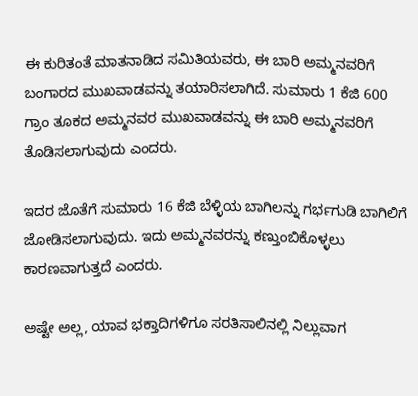ಈ ಕುರಿತಂತೆ ಮಾತನಾಡಿದ ಸಮಿತಿಯವರು, ಈ ಬಾರಿ ಅಮ್ಮನವರಿಗೆ ಬಂಗಾರದ ಮುಖವಾಡವನ್ನು ತಯಾರಿಸಲಾಗಿದೆ. ಸುಮಾರು 1 ಕೆಜಿ 600 ಗ್ರಾಂ ತೂಕದ ಅಮ್ಮನವರ ಮುಖವಾಡವನ್ನು ಈ ಬಾರಿ ಅಮ್ಮನವರಿಗೆ ತೊಡಿಸಲಾಗುವುದು ಎಂದರು.

ಇದರ ಜೊತೆಗೆ ಸುಮಾರು 16 ಕೆಜಿ ಬೆಳ್ಳಿಯ ಬಾಗಿಲನ್ನು ಗರ್ಭಗುಡಿ ಬಾಗಿಲಿಗೆ ಜೋಡಿಸಲಾಗುವುದು. ಇದು ಅಮ್ಮನವರನ್ನು ಕಣ್ತುಂಬಿಕೊಳ್ಳಲು ಕಾರಣವಾಗುತ್ತದೆ ಎಂದರು.

ಅಷ್ಟೇ ಅಲ್ಲ, ಯಾವ ಭಕ್ತಾದಿಗಳಿಗೂ ಸರತಿಸಾಲಿನಲ್ಲಿ ನಿಲ್ಲುವಾಗ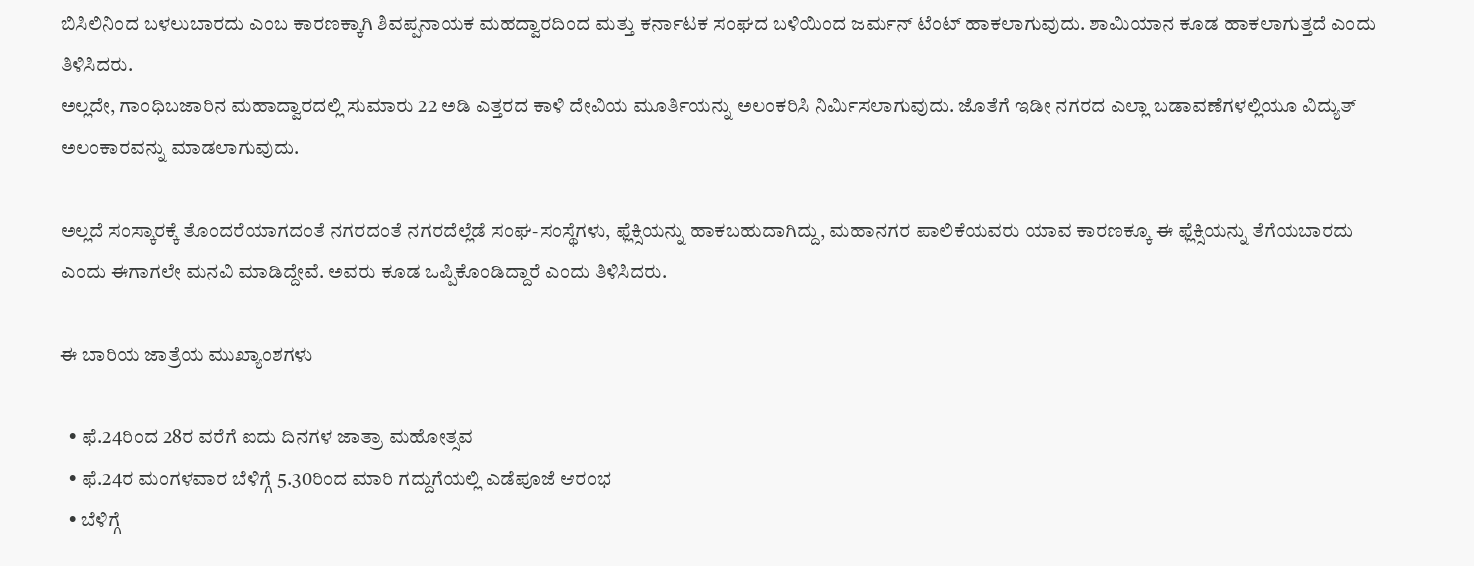ಬಿಸಿಲಿನಿಂದ ಬಳಲುಬಾರದು ಎಂಬ ಕಾರಣಕ್ಕಾಗಿ ಶಿವಪ್ಪನಾಯಕ ಮಹದ್ವಾರದಿಂದ ಮತ್ತು ಕರ್ನಾಟಕ ಸಂಘದ ಬಳಿಯಿಂದ ಜರ್ಮನ್ ಟೆಂಟ್ ಹಾಕಲಾಗುವುದು. ಶಾಮಿಯಾನ ಕೂಡ ಹಾಕಲಾಗುತ್ತದೆ ಎಂದು ತಿಳಿಸಿದರು.
ಅಲ್ಲದೇ, ಗಾಂಧಿಬಜಾರಿನ ಮಹಾದ್ವಾರದಲ್ಲಿ ಸುಮಾರು 22 ಅಡಿ ಎತ್ತರದ ಕಾಳಿ ದೇವಿಯ ಮೂರ್ತಿಯನ್ನು ಅಲಂಕರಿಸಿ ನಿರ್ಮಿಸಲಾಗುವುದು. ಜೊತೆಗೆ ಇಡೀ ನಗರದ ಎಲ್ಲಾ ಬಡಾವಣೆಗಳಲ್ಲಿಯೂ ವಿದ್ಯುತ್ ಅಲಂಕಾರವನ್ನು ಮಾಡಲಾಗುವುದು.

ಅಲ್ಲದೆ ಸಂಸ್ಕಾರಕ್ಕೆ ತೊಂದರೆಯಾಗದಂತೆ ನಗರದಂತೆ ನಗರದೆಲ್ಲೆಡೆ ಸಂಘ-ಸಂಸ್ಥೆಗಳು, ಫ್ಲೆಕ್ಸಿಯನ್ನು ಹಾಕಬಹುದಾಗಿದ್ದು, ಮಹಾನಗರ ಪಾಲಿಕೆಯವರು ಯಾವ ಕಾರಣಕ್ಕೂ ಈ ಫ್ಲೆಕ್ಸಿಯನ್ನು ತೆಗೆಯಬಾರದು ಎಂದು ಈಗಾಗಲೇ ಮನವಿ ಮಾಡಿದ್ದೇವೆ. ಅವರು ಕೂಡ ಒಪ್ಪಿಕೊಂಡಿದ್ದಾರೆ ಎಂದು ತಿಳಿಸಿದರು.

ಈ ಬಾರಿಯ ಜಾತ್ರೆಯ ಮುಖ್ಯಾಂಶಗಳು

  • ಫೆ.24ರಿಂದ 28ರ ವರೆಗೆ ಐದು ದಿನಗಳ ಜಾತ್ರಾ ಮಹೋತ್ಸವ
  • ಫೆ.24ರ ಮಂಗಳವಾರ ಬೆಳಿಗ್ಗೆ 5.30ರಿಂದ ಮಾರಿ ಗದ್ದುಗೆಯಲ್ಲಿ ಎಡೆಪೂಜೆ ಆರಂಭ
  • ಬೆಳಿಗ್ಗೆ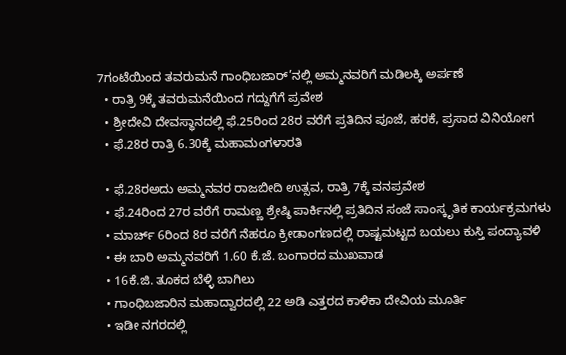7ಗಂಟೆಯಿಂದ ತವರುಮನೆ ಗಾಂಧಿಬಜಾರ್’ನಲ್ಲಿ ಅಮ್ಮನವರಿಗೆ ಮಡಿಲಕ್ಕಿ ಅರ್ಪಣೆ
  • ರಾತ್ರಿ 9ಕ್ಕೆ ತವರುಮನೆಯಿಂದ ಗದ್ದುಗೆಗೆ ಪ್ರವೇಶ
  • ಶ್ರೀದೇವಿ ದೇವಸ್ಥಾನದಲ್ಲಿ ಫೆ.25ರಿಂದ 28ರ ವರೆಗೆ ಪ್ರತಿದಿನ ಪೂಜೆ, ಹರಕೆ, ಪ್ರಸಾದ ವಿನಿಯೋಗ
  • ಫೆ.28ರ ರಾತ್ರಿ 6.30ಕ್ಕೆ ಮಹಾಮಂಗಳಾರತಿ

  • ಫೆ.28ರಅದು ಅಮ್ಮನವರ ರಾಜಬೀದಿ ಉತ್ಸವ, ರಾತ್ರಿ 7ಕ್ಕೆ ವನಪ್ರವೇಶ
  • ಫೆ.24ರಿಂದ 27ರ ವರೆಗೆ ರಾಮಣ್ಣ ಶ್ರೇಷ್ಠಿ ಪಾರ್ಕಿನಲ್ಲಿ ಪ್ರತಿದಿನ ಸಂಜೆ ಸಾಂಸ್ಕೃತಿಕ ಕಾರ್ಯಕ್ರಮಗಳು
  • ಮಾರ್ಚ್ 6ರಿಂದ 8ರ ವರೆಗೆ ನೆಹರೂ ಕ್ರೀಡಾಂಗಣದಲ್ಲಿ ರಾಷ್ಟಮಟ್ಟದ ಬಯಲು ಕುಸ್ತಿ ಪಂದ್ಯಾವಳಿ
  • ಈ ಬಾರಿ ಅಮ್ಮನವರಿಗೆ 1.60 ಕೆ.ಜೆ. ಬಂಗಾರದ ಮುಖವಾಡ
  • 16ಕೆ.ಜಿ. ತೂಕದ ಬೆಳ್ಳಿ ಬಾಗಿಲು
  • ಗಾಂಧಿಬಜಾರಿನ ಮಹಾದ್ವಾರದಲ್ಲಿ 22 ಅಡಿ ಎತ್ತರದ ಕಾಳಿಕಾ ದೇವಿಯ ಮೂರ್ತಿ
  • ಇಡೀ ನಗರದಲ್ಲಿ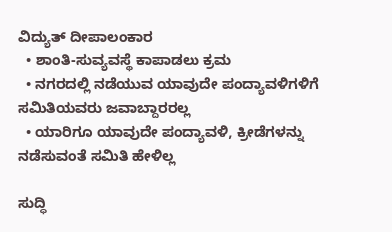ವಿದ್ಯುತ್ ದೀಪಾಲಂಕಾರ
  • ಶಾಂತಿ-ಸುವ್ಯವಸ್ಥೆ ಕಾಪಾಡಲು ಕ್ರಮ
  • ನಗರದಲ್ಲಿ ನಡೆಯುವ ಯಾವುದೇ ಪಂದ್ಯಾವಳಿಗಳಿಗೆ ಸಮಿತಿಯವರು ಜವಾಬ್ದಾರರಲ್ಲ
  • ಯಾರಿಗೂ ಯಾವುದೇ ಪಂದ್ಯಾವಳಿ, ಕ್ರೀಡೆಗಳನ್ನು ನಡೆಸುವಂತೆ ಸಮಿತಿ ಹೇಳಿಲ್ಲ

ಸುದ್ಧಿ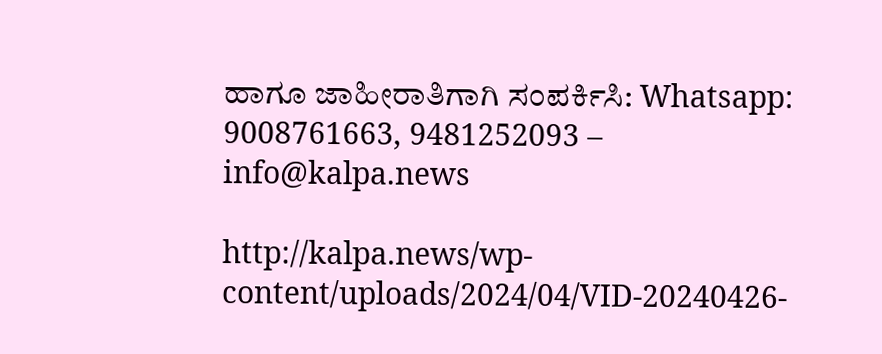ಹಾಗೂ ಜಾಹೀರಾತಿಗಾಗಿ ಸಂಪರ್ಕಿಸಿ: Whatsapp: 9008761663, 9481252093 – info@kalpa.news

http://kalpa.news/wp-content/uploads/2024/04/VID-20240426-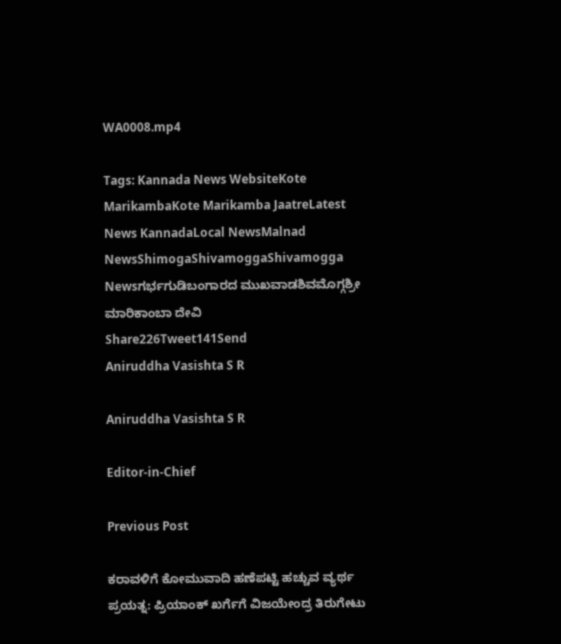WA0008.mp4

Tags: Kannada News WebsiteKote MarikambaKote Marikamba JaatreLatest News KannadaLocal NewsMalnad NewsShimogaShivamoggaShivamogga Newsಗರ್ಭಗುಡಿಬಂಗಾರದ ಮುಖವಾಡಶಿವಮೊಗ್ಗಶ್ರೀ ಮಾರಿಕಾಂಬಾ ದೇವಿ
Share226Tweet141Send
Aniruddha Vasishta S R

Aniruddha Vasishta S R

Editor-in-Chief

Previous Post

ಕರಾವಳಿಗೆ ಕೋಮುವಾದಿ ಹಣೆಪಟ್ಟಿ ಹಚ್ಚುವ ವ್ಯರ್ಥ ಪ್ರಯತ್ನ: ಪ್ರಿಯಾಂಕ್ ಖರ್ಗೆಗೆ ವಿಜಯೇಂದ್ರ ತಿರುಗೇಟು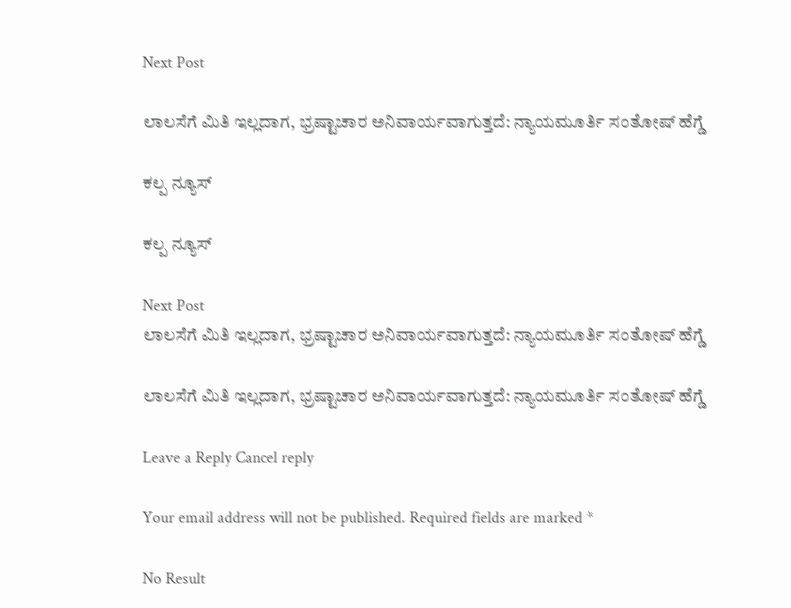Next Post

ಲಾಲಸೆಗೆ ಮಿತಿ ಇಲ್ಲದಾಗ, ಭ್ರಷ್ಟಾಚಾರ ಅನಿವಾರ್ಯವಾಗುತ್ತದೆ: ನ್ಯಾಯಮೂರ್ತಿ ಸಂತೋಷ್ ಹೆಗ್ಡೆ

ಕಲ್ಪ ನ್ಯೂಸ್

ಕಲ್ಪ ನ್ಯೂಸ್

Next Post
ಲಾಲಸೆಗೆ ಮಿತಿ ಇಲ್ಲದಾಗ, ಭ್ರಷ್ಟಾಚಾರ ಅನಿವಾರ್ಯವಾಗುತ್ತದೆ: ನ್ಯಾಯಮೂರ್ತಿ ಸಂತೋಷ್ ಹೆಗ್ಡೆ

ಲಾಲಸೆಗೆ ಮಿತಿ ಇಲ್ಲದಾಗ, ಭ್ರಷ್ಟಾಚಾರ ಅನಿವಾರ್ಯವಾಗುತ್ತದೆ: ನ್ಯಾಯಮೂರ್ತಿ ಸಂತೋಷ್ ಹೆಗ್ಡೆ

Leave a Reply Cancel reply

Your email address will not be published. Required fields are marked *

No Result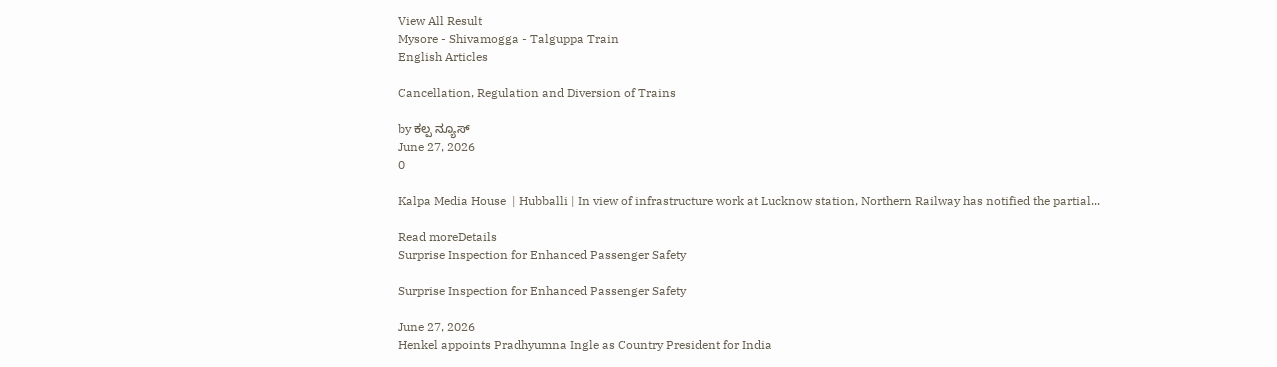View All Result
Mysore - Shivamogga - Talguppa Train
English Articles

Cancellation, Regulation and Diversion of Trains

by ಕಲ್ಪ ನ್ಯೂಸ್
June 27, 2026
0

Kalpa Media House  | Hubballi | In view of infrastructure work at Lucknow station, Northern Railway has notified the partial...

Read moreDetails
Surprise Inspection for Enhanced Passenger Safety

Surprise Inspection for Enhanced Passenger Safety

June 27, 2026
Henkel appoints Pradhyumna Ingle as Country President for India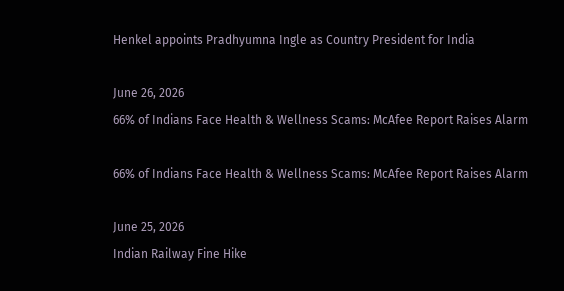Henkel appoints Pradhyumna Ingle as Country President for India

June 26, 2026
66% of Indians Face Health & Wellness Scams: McAfee Report Raises Alarm

66% of Indians Face Health & Wellness Scams: McAfee Report Raises Alarm

June 25, 2026
Indian Railway Fine Hike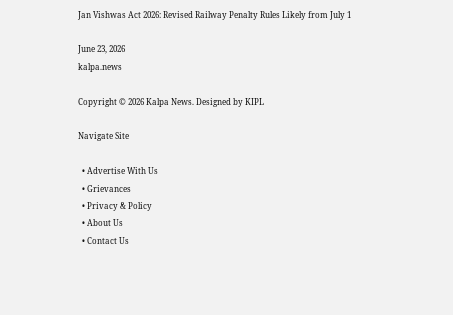Jan Vishwas Act 2026: Revised Railway Penalty Rules Likely from July 1

June 23, 2026
kalpa.news

Copyright © 2026 Kalpa News. Designed by KIPL

Navigate Site

  • Advertise With Us
  • Grievances
  • Privacy & Policy
  • About Us
  • Contact Us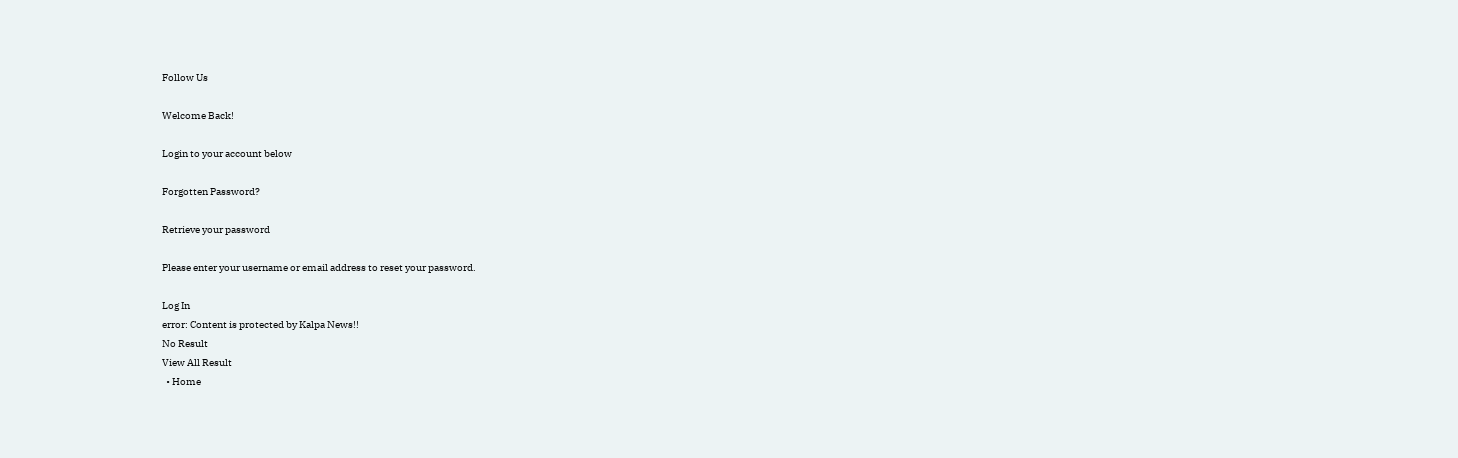Follow Us

Welcome Back!

Login to your account below

Forgotten Password?

Retrieve your password

Please enter your username or email address to reset your password.

Log In
error: Content is protected by Kalpa News!!
No Result
View All Result
  • Home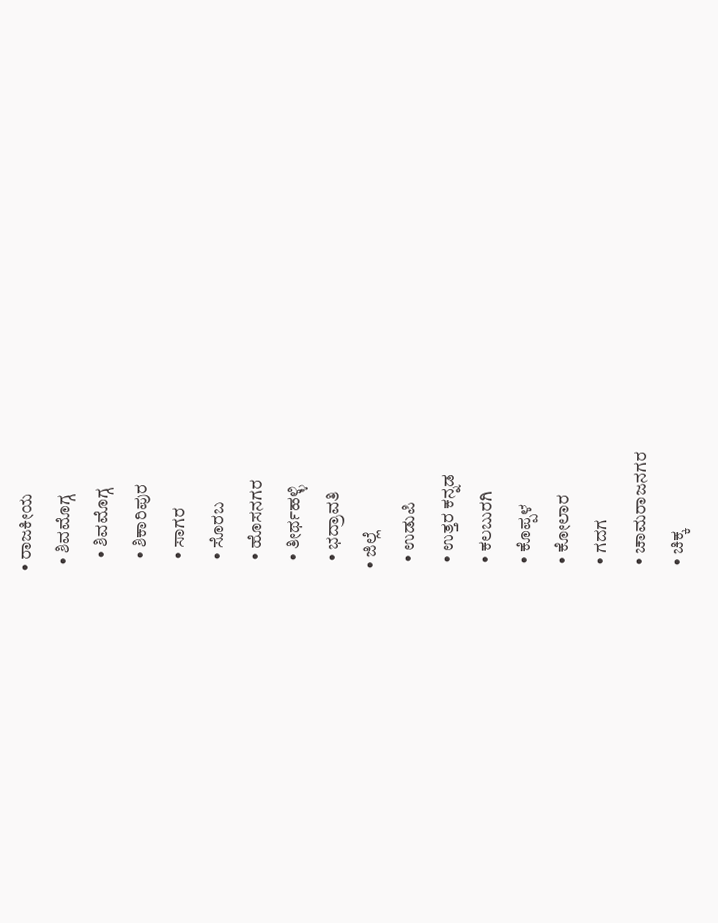• ರಾಜಕೀಯ
  • ಶಿವಮೊಗ್ಗ
    • ಶಿವಮೊಗ್ಗ
    • ಶಿಕಾರಿಪುರ
    • ಸಾಗರ
    • ಸೊರಬ
    • ಹೊಸನಗರ
    • ತೀರ್ಥಹಳ್ಳಿ
    • ಭದ್ರಾವತಿ
  • ಜಿಲ್ಲೆ
    • ಉಡುಪಿ
    • ಉತ್ತರ ಕನ್ನಡ
    • ಕಲಬುರಗಿ
    • ಕೊಪ್ಪಳ
    • ಕೋಲಾರ
    • ಗದಗ
    • ಚಾಮರಾಜನಗರ
    • ಚಿಕ್ಕ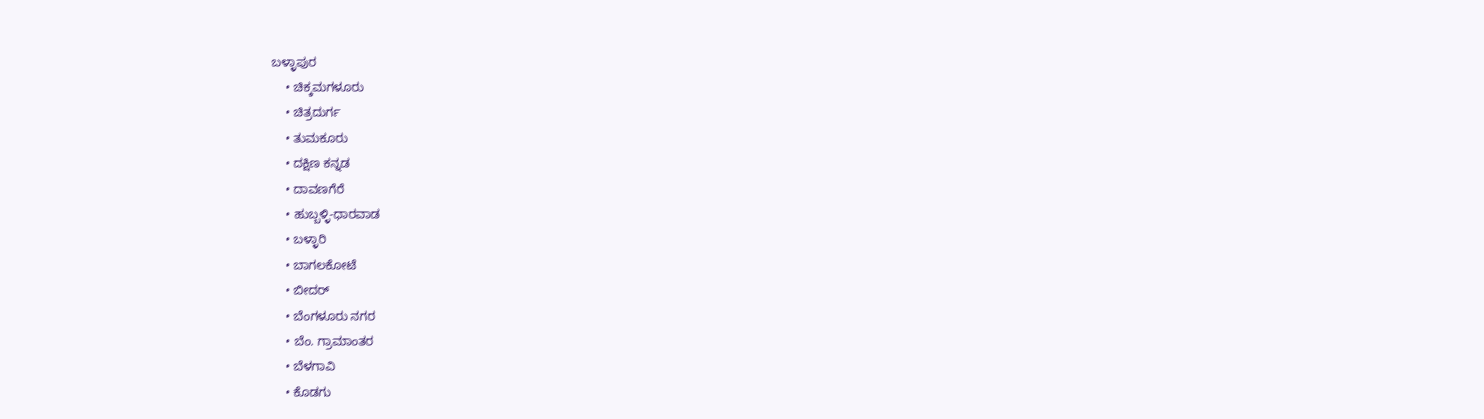ಬಳ್ಳಾಪುರ
    • ಚಿಕ್ಕಮಗಳೂರು
    • ಚಿತ್ರದುರ್ಗ
    • ತುಮಕೂರು
    • ದಕ್ಷಿಣ ಕನ್ನಡ
    • ದಾವಣಗೆರೆ
    • ಹುಬ್ಬಳ್ಳಿ-ಧಾರವಾಡ
    • ಬಳ್ಳಾರಿ
    • ಬಾಗಲಕೋಟೆ
    • ಬೀದರ್
    • ಬೆಂಗಳೂರು ನಗರ
    • ಬೆಂ. ಗ್ರಾಮಾಂತರ
    • ಬೆಳಗಾವಿ
    • ಕೊಡಗು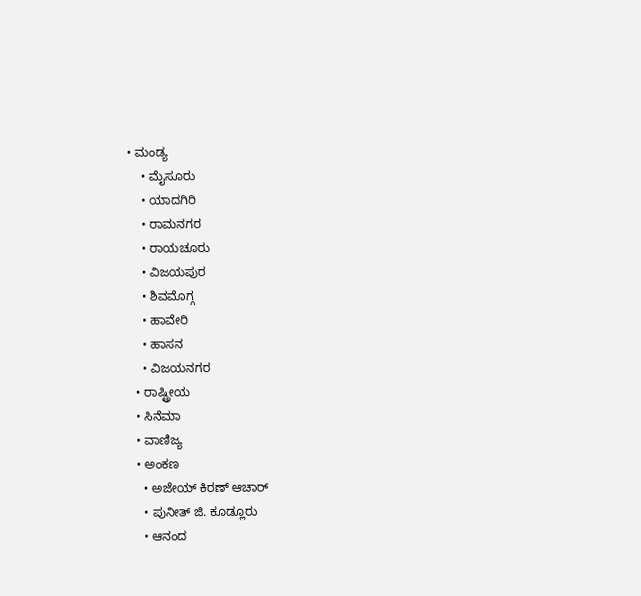• ಮಂಡ್ಯ
    • ಮೈಸೂರು
    • ಯಾದಗಿರಿ
    • ರಾಮನಗರ
    • ರಾಯಚೂರು
    • ವಿಜಯಪುರ
    • ಶಿವಮೊಗ್ಗ
    • ಹಾವೇರಿ
    • ಹಾಸನ
    • ವಿಜಯನಗರ
  • ರಾಷ್ಟ್ರೀಯ
  • ಸಿನೆಮಾ
  • ವಾಣಿಜ್ಯ
  • ಅಂಕಣ
    • ಅಜೇಯ್ ಕಿರಣ್ ಆಚಾರ್
    • ಪುನೀತ್ ಜಿ. ಕೂಡ್ಲೂರು
    • ಆನಂದ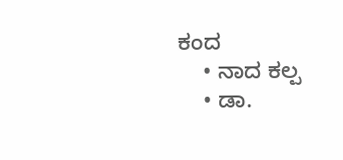ಕಂದ
    • ನಾದ ಕಲ್ಪ
    • ಡಾ.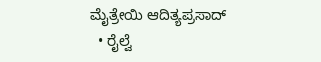ಮೈತ್ರೇಯಿ ಆದಿತ್ಯಪ್ರಸಾದ್
  • ರೈಲ್ವೆ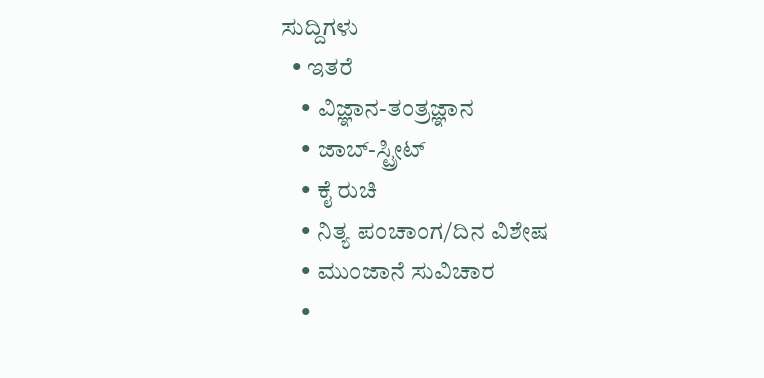ಸುದ್ದಿಗಳು
  • ಇತರೆ
    • ವಿಜ್ಞಾನ-ತಂತ್ರಜ್ಞಾನ
    • ಜಾಬ್-ಸ್ಟ್ರೀಟ್
    • ಕೈ ರುಚಿ
    • ನಿತ್ಯ ಪಂಚಾಂಗ/ದಿನ ವಿಶೇಷ
    • ಮುಂಜಾನೆ ಸುವಿಚಾರ
    •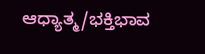ಆಧ್ಯಾತ್ಮ/ಭಕ್ತಿಭಾವ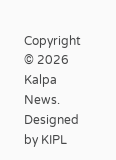Copyright © 2026 Kalpa News. Designed by KIPL